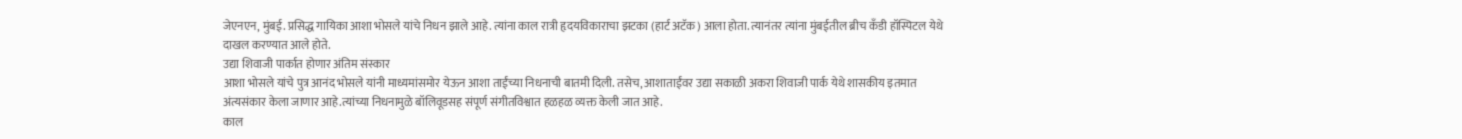जेएनएन, मुंबई. प्रसिद्ध गायिका आशा भोसले यांचे निधन झाले आहे. त्यांना काल रात्री हृदयविकाराचा झटका (हार्ट अटॅक) आला होता. त्यानंतर त्यांना मुंबईतील ब्रीच कँडी हॉस्पिटल येथे दाखल करण्यात आले होते.
उद्या शिवाजी पार्कात होणार अंतिम संस्कार
आशा भोसले यांचे पुत्र आनंद भोसले यांनी माध्यमांसमोर येऊन आशा ताईंच्या निधनाची बातमी दिली. तसेच, आशाताईंवर उद्या सकाळी अकरा शिवाजी पार्क येथे शासकीय इतमात अंत्यसंकार केला जाणार आहे.त्यांच्या निधनामुळे बॉलिवूडसह संपूर्ण संगीतविश्वात हळहळ व्यक्त केली जात आहे.
काल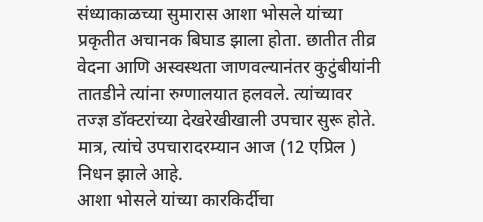संध्याकाळच्या सुमारास आशा भोसले यांच्या प्रकृतीत अचानक बिघाड झाला होता. छातीत तीव्र वेदना आणि अस्वस्थता जाणवल्यानंतर कुटुंबीयांनी तातडीने त्यांना रुग्णालयात हलवले. त्यांच्यावर तज्ज्ञ डॉक्टरांच्या देखरेखीखाली उपचार सुरू होते. मात्र, त्यांचे उपचारादरम्यान आज (12 एप्रिल ) निधन झाले आहे.
आशा भोसले यांच्या कारकिर्दीचा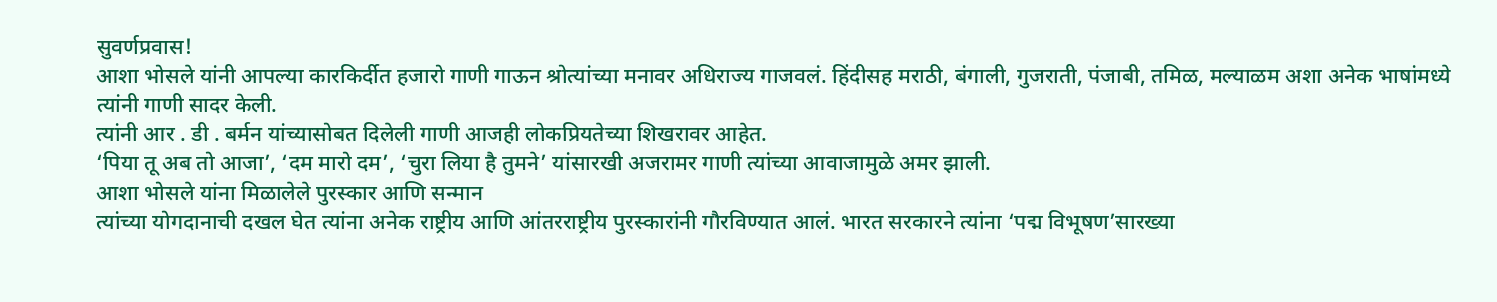सुवर्णप्रवास!
आशा भोसले यांनी आपल्या कारकिर्दीत हजारो गाणी गाऊन श्रोत्यांच्या मनावर अधिराज्य गाजवलं. हिंदीसह मराठी, बंगाली, गुजराती, पंजाबी, तमिळ, मल्याळम अशा अनेक भाषांमध्ये त्यांनी गाणी सादर केली.
त्यांनी आर . डी . बर्मन यांच्यासोबत दिलेली गाणी आजही लोकप्रियतेच्या शिखरावर आहेत.
‘पिया तू अब तो आजा’, ‘दम मारो दम’, ‘चुरा लिया है तुमने’ यांसारखी अजरामर गाणी त्यांच्या आवाजामुळे अमर झाली.
आशा भोसले यांना मिळालेले पुरस्कार आणि सन्मान
त्यांच्या योगदानाची दखल घेत त्यांना अनेक राष्ट्रीय आणि आंतरराष्ट्रीय पुरस्कारांनी गौरविण्यात आलं. भारत सरकारने त्यांना ‘पद्म विभूषण’सारख्या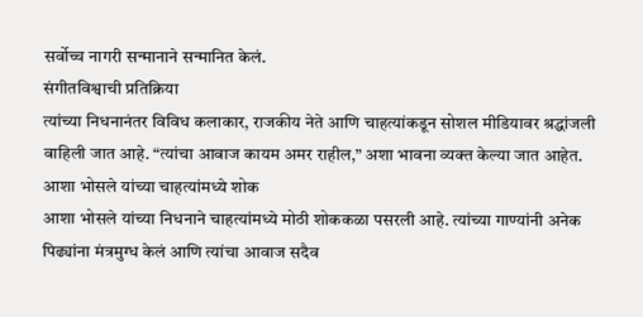सर्वोच्च नागरी सन्मानाने सन्मानित केलं.
संगीतविश्वाची प्रतिक्रिया
त्यांच्या निधनानंतर विविध कलाकार, राजकीय नेते आणि चाहत्यांकडून सोशल मीडियावर श्रद्धांजली वाहिली जात आहे. “त्यांचा आवाज कायम अमर राहील,” अशा भावना व्यक्त केल्या जात आहेत.
आशा भोसले यांच्या चाहत्यांमध्ये शोक
आशा भोसले यांच्या निधनाने चाहत्यांमध्ये मोठी शोककळा पसरली आहे. त्यांच्या गाण्यांनी अनेक पिढ्यांना मंत्रमुग्ध केलं आणि त्यांचा आवाज सदैव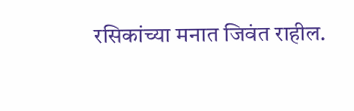रसिकांच्या मनात जिवंत राहील.